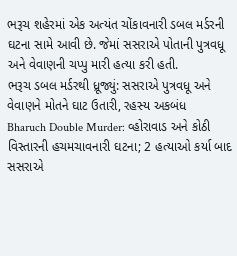ભરૂચ શહેરમાં એક અત્યંત ચોંકાવનારી ડબલ મર્ડરની ઘટના સામે આવી છે. જેમાં સસરાએ પોતાની પુત્રવધૂ અને વેવાણની ચપ્પુ મારી હત્યા કરી હતી.
ભરૂચ ડબલ મર્ડરથી ધ્રૂજ્યું: સસરાએ પુત્રવધૂ અને વેવાણને મોતને ઘાટ ઉતારી, રહસ્ય અકબંધ
Bharuch Double Murder: વ્હોરાવાડ અને કોઠી વિસ્તારની હચમચાવનારી ઘટના; 2 હત્યાઓ કર્યા બાદ સસરાએ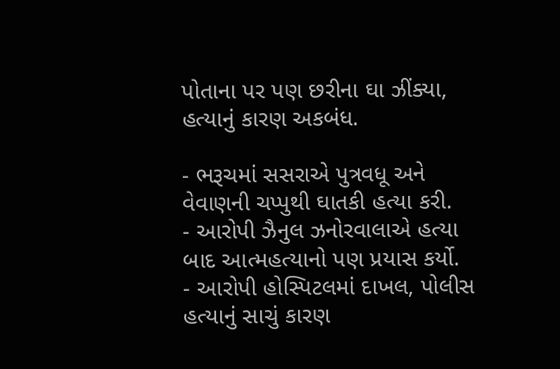પોતાના પર પણ છરીના ઘા ઝીંક્યા, હત્યાનું કારણ અકબંધ.

- ભરૂચમાં સસરાએ પુત્રવધૂ અને વેવાણની ચપ્પુથી ઘાતકી હત્યા કરી.
- આરોપી ઝૈનુલ ઝનોરવાલાએ હત્યા બાદ આત્મહત્યાનો પણ પ્રયાસ કર્યો.
- આરોપી હોસ્પિટલમાં દાખલ, પોલીસ હત્યાનું સાચું કારણ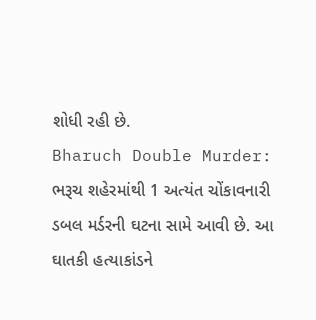શોધી રહી છે.
Bharuch Double Murder: ભરૂચ શહેરમાંથી 1 અત્યંત ચોંકાવનારી ડબલ મર્ડરની ઘટના સામે આવી છે. આ ઘાતકી હત્યાકાંડને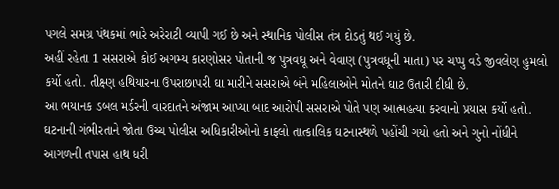પગલે સમગ્ર પંથકમાં ભારે અરેરાટી વ્યાપી ગઈ છે અને સ્થાનિક પોલીસ તંત્ર દોડતું થઈ ગયું છે.
અહીં રહેતા 1 સસરાએ કોઈ અગમ્ય કારણોસર પોતાની જ પુત્રવધૂ અને વેવાણ (પુત્રવધૂની માતા) પર ચપ્પુ વડે જીવલેણ હુમલો કર્યો હતો. તીક્ષ્ણ હથિયારના ઉપરાછાપરી ઘા મારીને સસરાએ બંને મહિલાઓને મોતને ઘાટ ઉતારી દીધી છે.
આ ભયાનક ડબલ મર્ડરની વારદાતને અંજામ આપ્યા બાદ આરોપી સસરાએ પોતે પણ આત્મહત્યા કરવાનો પ્રયાસ કર્યો હતો. ઘટનાની ગંભીરતાને જોતા ઉચ્ચ પોલીસ અધિકારીઓનો કાફલો તાત્કાલિક ઘટનાસ્થળે પહોંચી ગયો હતો અને ગુનો નોંધીને આગળની તપાસ હાથ ધરી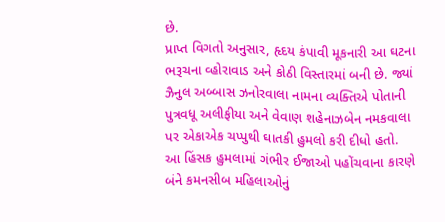છે.
પ્રાપ્ત વિગતો અનુસાર, હૃદય કંપાવી મૂકનારી આ ઘટના ભરૂચના વ્હોરાવાડ અને કોઠી વિસ્તારમાં બની છે. જ્યાં ઝૈનુલ અબ્બાસ ઝનોરવાલા નામના વ્યક્તિએ પોતાની પુત્રવધૂ અલીફીયા અને વેવાણ શહેનાઝબેન નમકવાલા પર એકાએક ચપ્પુથી ઘાતકી હુમલો કરી દીધો હતો.
આ હિંસક હુમલામાં ગંભીર ઈજાઓ પહોંચવાના કારણે બંને કમનસીબ મહિલાઓનું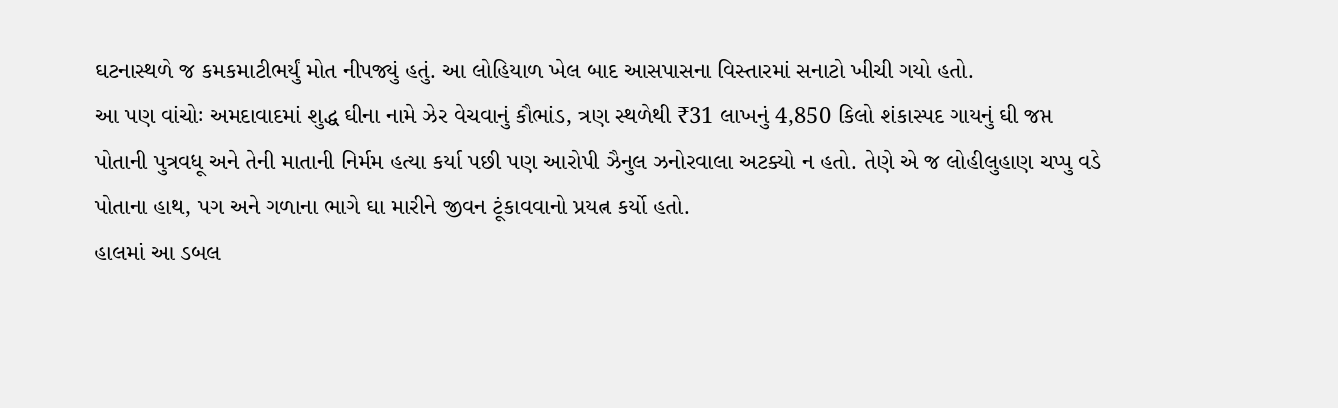ઘટનાસ્થળે જ કમકમાટીભર્યું મોત નીપજ્યું હતું. આ લોહિયાળ ખેલ બાદ આસપાસના વિસ્તારમાં સનાટો ખીચી ગયો હતો.
આ પણ વાંચોઃ અમદાવાદમાં શુદ્ધ ઘીના નામે ઝેર વેચવાનું કૌભાંડ, ત્રણ સ્થળેથી ₹31 લાખનું 4,850 કિલો શંકાસ્પદ ગાયનું ઘી જપ્ત
પોતાની પુત્રવધૂ અને તેની માતાની નિર્મમ હત્યા કર્યા પછી પણ આરોપી ઝૈનુલ ઝનોરવાલા અટક્યો ન હતો. તેણે એ જ લોહીલુહાણ ચપ્પુ વડે પોતાના હાથ, પગ અને ગળાના ભાગે ઘા મારીને જીવન ટૂંકાવવાનો પ્રયત્ન કર્યો હતો.
હાલમાં આ ડબલ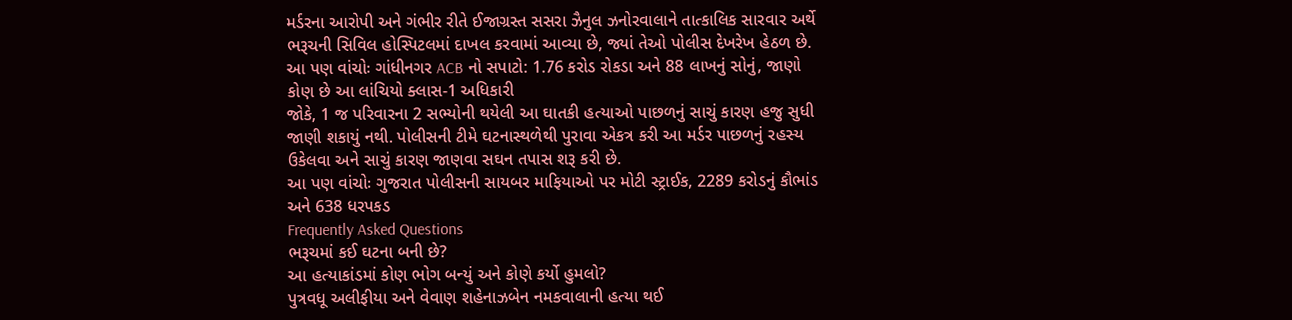મર્ડરના આરોપી અને ગંભીર રીતે ઈજાગ્રસ્ત સસરા ઝૈનુલ ઝનોરવાલાને તાત્કાલિક સારવાર અર્થે ભરૂચની સિવિલ હોસ્પિટલમાં દાખલ કરવામાં આવ્યા છે, જ્યાં તેઓ પોલીસ દેખરેખ હેઠળ છે.
આ પણ વાંચોઃ ગાંધીનગર ACB નો સપાટો: 1.76 કરોડ રોકડા અને 88 લાખનું સોનું, જાણો કોણ છે આ લાંચિયો ક્લાસ-1 અધિકારી
જોકે, 1 જ પરિવારના 2 સભ્યોની થયેલી આ ઘાતકી હત્યાઓ પાછળનું સાચું કારણ હજુ સુધી જાણી શકાયું નથી. પોલીસની ટીમે ઘટનાસ્થળેથી પુરાવા એકત્ર કરી આ મર્ડર પાછળનું રહસ્ય ઉકેલવા અને સાચું કારણ જાણવા સઘન તપાસ શરૂ કરી છે.
આ પણ વાંચોઃ ગુજરાત પોલીસની સાયબર માફિયાઓ પર મોટી સ્ટ્રાઈક, 2289 કરોડનું કૌભાંડ અને 638 ધરપકડ
Frequently Asked Questions
ભરૂચમાં કઈ ઘટના બની છે?
આ હત્યાકાંડમાં કોણ ભોગ બન્યું અને કોણે કર્યો હુમલો?
પુત્રવધૂ અલીફીયા અને વેવાણ શહેનાઝબેન નમકવાલાની હત્યા થઈ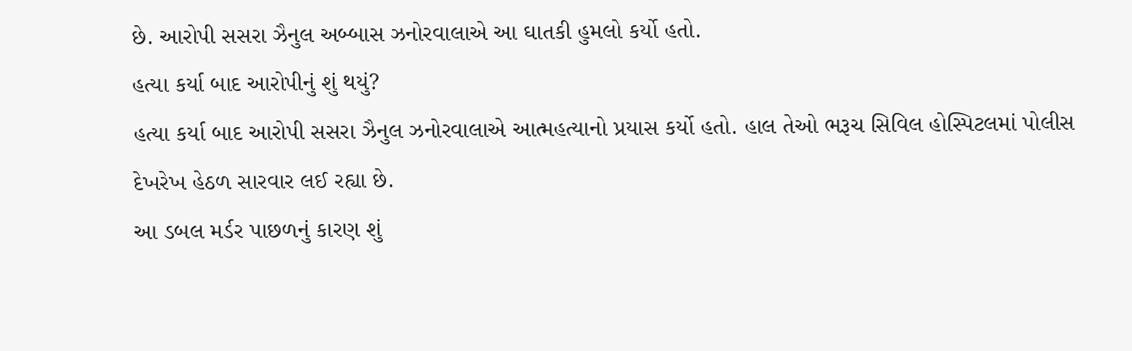છે. આરોપી સસરા ઝૈનુલ અબ્બાસ ઝનોરવાલાએ આ ઘાતકી હુમલો કર્યો હતો.
હત્યા કર્યા બાદ આરોપીનું શું થયું?
હત્યા કર્યા બાદ આરોપી સસરા ઝૈનુલ ઝનોરવાલાએ આત્મહત્યાનો પ્રયાસ કર્યો હતો. હાલ તેઓ ભરૂચ સિવિલ હોસ્પિટલમાં પોલીસ દેખરેખ હેઠળ સારવાર લઈ રહ્યા છે.
આ ડબલ મર્ડર પાછળનું કારણ શું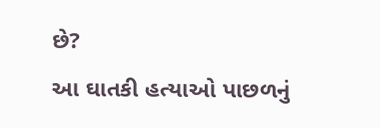છે?
આ ઘાતકી હત્યાઓ પાછળનું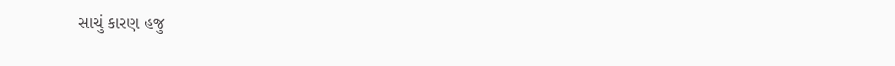સાચું કારણ હજુ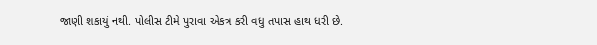જાણી શકાયું નથી. પોલીસ ટીમે પુરાવા એકત્ર કરી વધુ તપાસ હાથ ધરી છે.